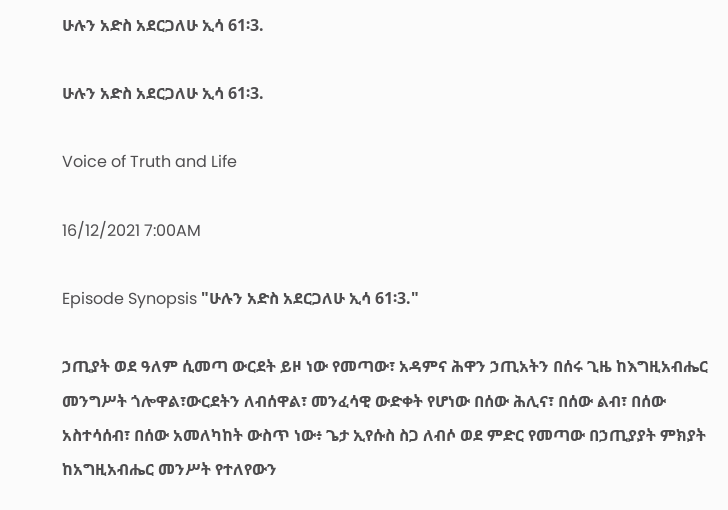ሁሉን አድስ አደርጋለሁ ኢሳ 61፡3.

ሁሉን አድስ አደርጋለሁ ኢሳ 61፡3.

Voice of Truth and Life

16/12/2021 7:00AM

Episode Synopsis "ሁሉን አድስ አደርጋለሁ ኢሳ 61፡3."

ኃጢያት ወደ ዓለም ሲመጣ ውርደት ይዞ ነው የመጣው፣ አዳምና ሕዋን ኃጢአትን በሰሩ ጊዜ ከእግዚአብሔር መንግሥት ጎሎዋል፣ውርደትን ለብሰዋል፣ መንፈሳዊ ውድቀት የሆነው በሰው ሕሊና፣ በሰው ልብ፣ በሰው አስተሳሰብ፣ በሰው አመለካከት ውስጥ ነው፥ ጌታ ኢየሱስ ስጋ ለብሶ ወደ ምድር የመጣው በኃጢያያት ምክያት ከአግዚአብሔር መንሥት የተለየውን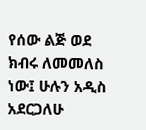የሰው ልጅ ወደ ክብሩ ለመመለስ ነው፤ ሁሉን አዲስ አደርጋለሁ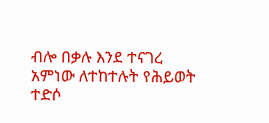ብሎ በቃሉ እንደ ተናገረ አምነው ለተከተሉት የሕይወት ተድሶ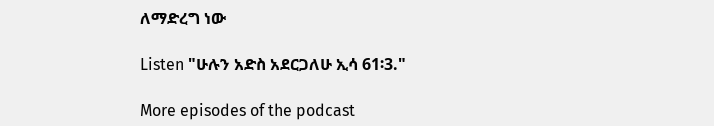ለማድረግ ነው

Listen "ሁሉን አድስ አደርጋለሁ ኢሳ 61፡3."

More episodes of the podcast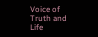Voice of Truth and Life